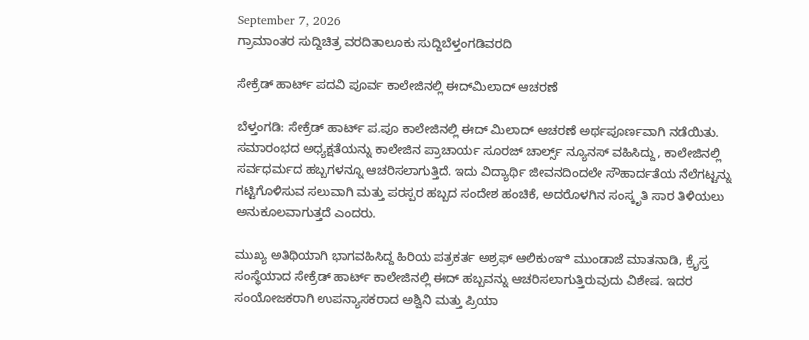September 7, 2026
ಗ್ರಾಮಾಂತರ ಸುದ್ದಿಚಿತ್ರ ವರದಿತಾಲೂಕು ಸುದ್ದಿಬೆಳ್ತಂಗಡಿವರದಿ

ಸೇಕ್ರೆಡ್ ಹಾರ್ಟ್ ಪದವಿ ಪೂರ್ವ ಕಾಲೇಜಿನಲ್ಲಿ ಈದ್‌ಮಿಲಾದ್ ಆಚರಣೆ

ಬೆಳ್ತಂಗಡಿ: ಸೇಕ್ರೆಡ್ ಹಾರ್ಟ್ ಪ.ಪೂ ಕಾಲೇಜಿನಲ್ಲಿ ಈದ್ ಮಿಲಾದ್ ಆಚರಣೆ ಅರ್ಥಪೂರ್ಣವಾಗಿ ನಡೆಯಿತು.
ಸಮಾರಂಭದ ಅಧ್ಯಕ್ಷತೆಯನ್ನು ಕಾಲೇಜಿನ ಪ್ರಾಚಾರ್ಯ ಸೂರಜ್ ಚಾರ್ಲ್ಸ್ ನ್ಯೂನಸ್ ವಹಿಸಿದ್ದು, ಕಾಲೇಜಿನಲ್ಲಿ ಸರ್ವಧರ್ಮದ ಹಬ್ಬಗಳನ್ನೂ ಆಚರಿಸಲಾಗುತ್ತಿದೆ. ಇದು ವಿದ್ಯಾರ್ಥಿ ಜೀವನದಿಂದಲೇ ಸೌಹಾರ್ದತೆಯ ನೆಲೆಗಟ್ಟನ್ನು ಗಟ್ಟಿಗೊಳಿಸುವ ಸಲುವಾಗಿ ಮತ್ತು ಪರಸ್ಪರ ಹಬ್ಬದ ಸಂದೇಶ ಹಂಚಿಕೆ, ಅದರೊಳಗಿನ ಸಂಸ್ಕೃತಿ ಸಾರ ತಿಳಿಯಲು ಅನುಕೂಲವಾಗುತ್ತದೆ ಎಂದರು.

ಮುಖ್ಯ ಅತಿಥಿಯಾಗಿ ಭಾಗವಹಿಸಿದ್ದ ಹಿರಿಯ ಪತ್ರಕರ್ತ ಅಶ್ರಫ್ ಆಲಿಕುಂಞಿ ಮುಂಡಾಜೆ ಮಾತನಾಡಿ, ಕ್ರೈಸ್ತ ಸಂಸ್ಥೆಯಾದ ಸೇಕ್ರೆಡ್ ಹಾರ್ಟ್ ಕಾಲೇಜಿನಲ್ಲಿ ಈದ್ ಹಬ್ಬವನ್ನು ಆಚರಿಸಲಾಗುತ್ತಿರುವುದು ವಿಶೇಷ. ಇದರ ಸಂಯೋಜಕರಾಗಿ ಉಪನ್ಯಾಸಕರಾದ ಅಶ್ವಿನಿ ಮತ್ತು ಪ್ರಿಯಾ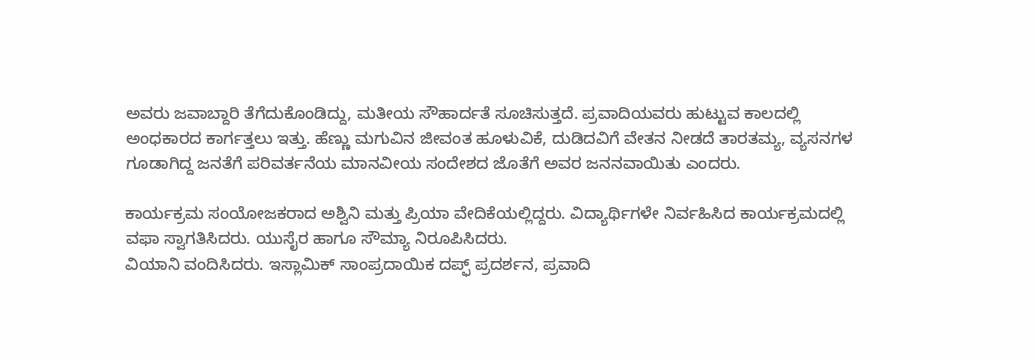ಅವರು ಜವಾಬ್ದಾರಿ ತೆಗೆದುಕೊಂಡಿದ್ದು, ಮತೀಯ ಸೌಹಾರ್ದತೆ ಸೂಚಿಸುತ್ತದೆ. ಪ್ರವಾದಿಯವರು ಹುಟ್ಟುವ ಕಾಲದಲ್ಲಿ ಅಂಧಕಾರದ ಕಾರ್ಗತ್ತಲು ಇತ್ತು. ಹೆಣ್ಣು ಮಗುವಿನ ಜೀವಂತ ಹೂಳುವಿಕೆ, ದುಡಿದವಿಗೆ ವೇತನ ನೀಡದೆ ತಾರತಮ್ಯ, ವ್ಯಸನಗಳ ಗೂಡಾಗಿದ್ದ ಜನತೆಗೆ ಪರಿವರ್ತನೆಯ ಮಾನವೀಯ ಸಂದೇಶದ ಜೊತೆಗೆ ಅವರ ಜನನವಾಯಿತು ಎಂದರು.

ಕಾರ್ಯಕ್ರಮ ಸಂಯೋಜಕರಾದ ಅಶ್ವಿನಿ ಮತ್ತು ಪ್ರಿಯಾ ವೇದಿಕೆಯಲ್ಲಿದ್ದರು. ವಿದ್ಯಾರ್ಥಿಗಳೇ ನಿರ್ವಹಿಸಿದ ಕಾರ್ಯಕ್ರಮದಲ್ಲಿ
ವಫಾ ಸ್ವಾಗತಿಸಿದರು. ಯುಸೈರ ಹಾಗೂ ಸೌಮ್ಯಾ ನಿರೂಪಿಸಿದರು.
ವಿಯಾನಿ ವಂದಿಸಿದರು. ಇಸ್ಲಾಮಿಕ್ ಸಾಂಪ್ರದಾಯಿಕ ದಪ್ಫ್ ಪ್ರದರ್ಶನ, ಪ್ರವಾದಿ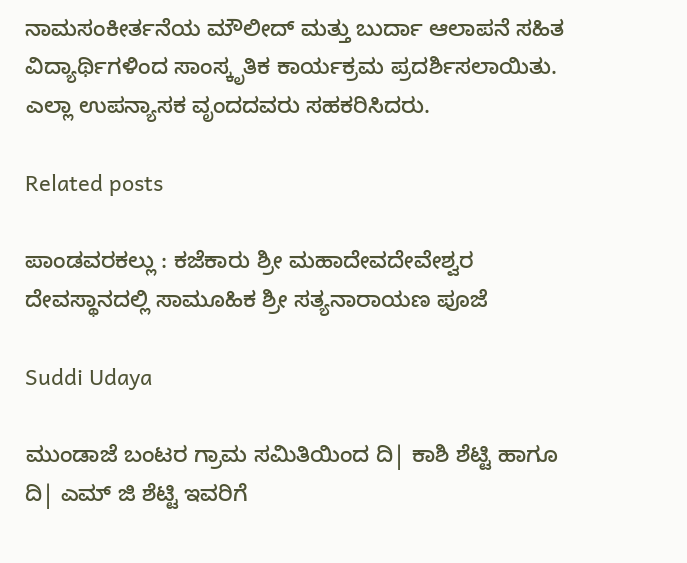ನಾಮಸಂಕೀರ್ತನೆಯ ಮೌಲೀದ್ ಮತ್ತು ಬುರ್ದಾ ಆಲಾಪನೆ ಸಹಿತ ವಿದ್ಯಾರ್ಥಿಗಳಿಂದ ಸಾಂಸ್ಕೃತಿಕ ಕಾರ್ಯಕ್ರಮ ಪ್ರದರ್ಶಿಸಲಾಯಿತು. ಎಲ್ಲಾ ಉಪನ್ಯಾಸಕ ವೃಂದದವರು ಸಹಕರಿಸಿದರು.

Related posts

ಪಾಂಡವರಕಲ್ಲು : ಕಜೆಕಾರು ಶ್ರೀ ಮಹಾದೇವದೇವೇಶ್ವರ ದೇವಸ್ಥಾನದಲ್ಲಿ ಸಾಮೂಹಿಕ ಶ್ರೀ ಸತ್ಯನಾರಾಯಣ ಪೂಜೆ

Suddi Udaya

ಮುಂಡಾಜೆ ಬಂಟರ ಗ್ರಾಮ ಸಮಿತಿಯಿಂದ ದಿ| ಕಾಶಿ ಶೆಟ್ಟಿ ಹಾಗೂ ದಿ| ಎಮ್ ಜಿ ಶೆಟ್ಟಿ ಇವರಿಗೆ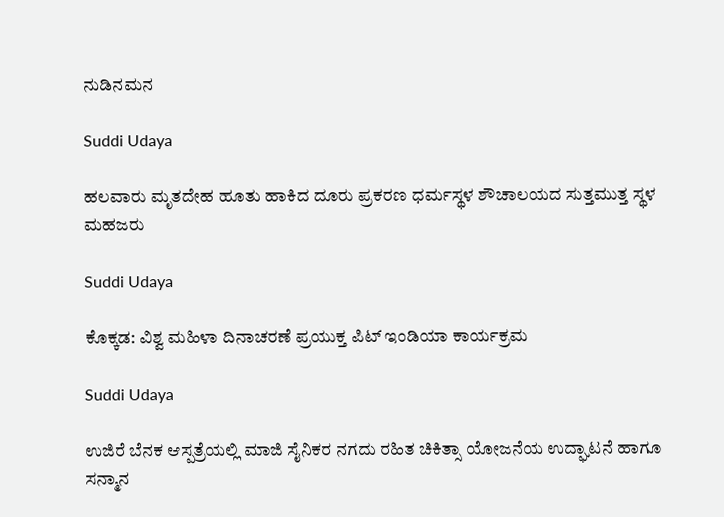ನುಡಿನಮನ

Suddi Udaya

ಹಲವಾರು ಮೃತದೇಹ ಹೂತು ಹಾಕಿದ ದೂರು ಪ್ರಕರಣ ಧರ್ಮಸ್ಥಳ ಶೌಚಾಲಯದ ಸುತ್ತಮುತ್ತ ಸ್ಥಳ ಮಹಜರು

Suddi Udaya

ಕೊಕ್ಕಡ: ವಿಶ್ವ ಮಹಿಳಾ ದಿನಾಚರಣೆ ಪ್ರಯುಕ್ತ ಪಿಟ್ ಇಂಡಿಯಾ ಕಾರ್ಯಕ್ರಮ

Suddi Udaya

ಉಜಿರೆ ಬೆನಕ ಆಸ್ಪತ್ರೆಯಲ್ಲಿ ಮಾಜಿ ಸೈನಿಕರ ನಗದು ರಹಿತ ಚಿಕಿತ್ಸಾ ಯೋಜನೆಯ ಉದ್ಘಾಟನೆ ಹಾಗೂ ಸನ್ಮಾನ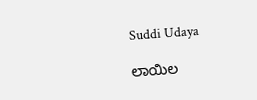Suddi Udaya

ಲಾಯಿಲ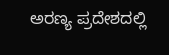ಅರಣ್ಯ ಪ್ರದೇಶದಲ್ಲಿ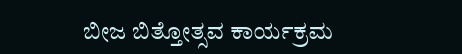ಬೀಜ ಬಿತ್ತೋತ್ಸವ ಕಾರ್ಯಕ್ರಮ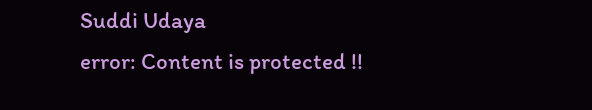Suddi Udaya
error: Content is protected !!